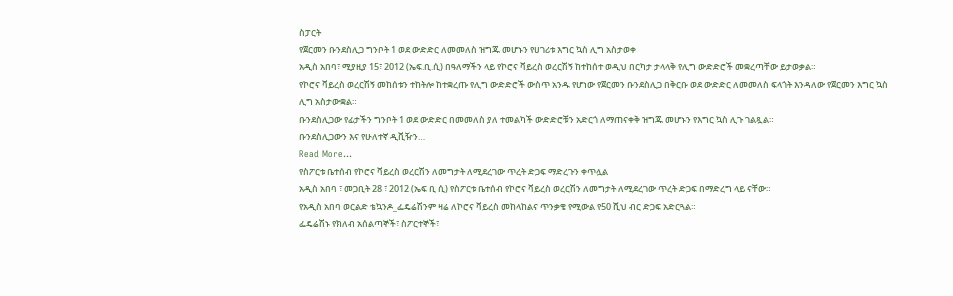ስፓርት
የጀርመን ቡንደስሊጋ ግንቦት 1 ወደ ውድድር ለመመለስ ዝግጁ መሆኑን የሀገሪቱ እግር ኳስ ሊግ አስታወቀ
አዲስ አበባ፣ ሚያዚያ 15፣ 2012 (ኤፍ.ቢ.ሲ) በዓለማችን ላይ የኮሮና ቫይረስ ወረርሽኝ ከተከሰተ ወዲህ በርካታ ታላላቅ የሊግ ውድድሮች መቋረጣቸው ይታወቃል።
የኮሮና ቫይረስ ወረርሽኝ መከሰቱን ተከትሎ ከተቋረጡ የሊግ ውድድሮች ውስጥ አንዱ የሆነው የጀርመን ቡንደስሊጋ በቅርቡ ወደ ውድድር ለመመለስ ፍላጎት እንዳለው የጀርመን እግር ኳስ ሊግ አስታውቋል።
ቡንደስሊጋው የፊታችን ግንቦት 1 ወደ ውድድር በመመለስ ያለ ተመልካች ውድድሮቹን አድርጎ ለማጠናቀቅ ዝግጁ መሆኑን የእግር ኳስ ሊጉ ገልጿል።
ቡንደስሊጋውን እና የሁለተኛ ዲቪዥን…
Read More...
የስፖርቱ ቤተሰብ የኮሮና ቫይረስ ወረርሽን ለመግታት ለሚደረገው ጥረት ድጋፍ ማድረጉን ቀጥሏል
አዲስ አበባ ፣ መጋቢት 28 ፣ 2012 (ኤፍ ቢ ሲ) የስፖርቱ ቤተሰብ የኮሮና ቫይረስ ወረርሽን ለመግታት ለሚደረገው ጥረት ድጋፍ በማድረግ ላይ ናቸው።
የአዲስ አበባ ወርልድ ቴኳንዶ_ፌዴሬሽንም ዛሬ ለኮሮና ቫይረስ መከላከልና ጥንቃቄ የሚውል የ50 ሺህ ብር ድጋፍ አድርጓል።
ፌዴሬሽኑ የክለብ አሰልጣኞች፣ ስፖርተኞች፣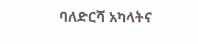ባለድርሻ አካላትና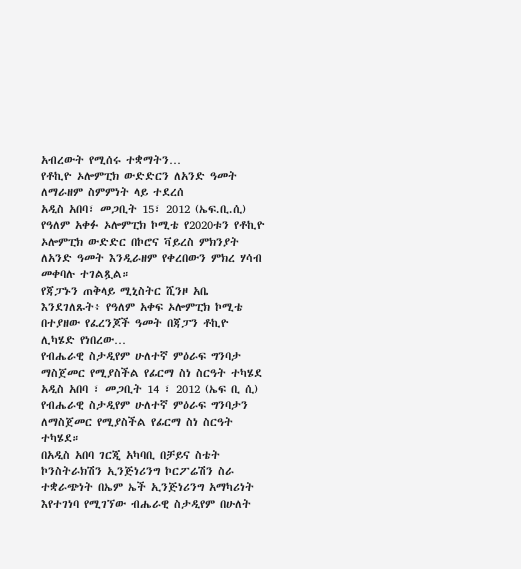አብረውት የሚሰሩ ተቋማትን…
የቶኪዮ ኦሎምፒክ ውድድርን ለአንድ ዓመት ለማራዘም ስምምነት ላይ ተደረሰ
አዲስ አበባ፣ መጋቢት 15፣ 2012 (ኤፍ.ቢ.ሲ) የዓለም አቀፉ ኦሎምፒክ ኮሚቴ የ2020ቱን የቶኪዮ ኦሎምፒክ ውድድር በኮሮና ቫይረስ ምክንያት ለአንድ ዓመት እንዲራዘም የቀረበውን ምክረ ሃሳብ መቀባሉ ተገልጿል።
የጃፓኑን ጠቅላይ ሚኒስትር ሺንዞ አቤ እንደገለጹት፥ የዓለም አቀፍ ኦሎምፒክ ኮሚቴ በተያዘው የፈረንጆች ዓመት በጃፓን ቶኪዮ ሊካሄድ የነበረው…
የብሔራዊ ስታዲየም ሁለተኛ ምዕራፍ ግንባታ ማስጀመር የሚያስችል የፊርማ ስነ ስርዓት ተካሄደ
አዲስ አበባ ፣ መጋቢት 14 ፣ 2012 (ኤፍ ቢ ሲ) የብሔራዊ ስታዲየም ሁለተኛ ምዕራፍ ግንባታን ለማስጀመር የሚያስችል የፊርማ ስነ ስርዓት ተካሄደ።
በአዲስ አበባ ገርጂ አካባቢ በቻይና ስቴት ኮንስትራክሽን ኢንጅነሪንግ ኮርፖሬሽን ስራ ተቋራጭነት በኤም ኤች ኢንጅነሪንግ አማካሪነት እየተገነባ የሚገኘው ብሔራዊ ስታዲየም በሁለት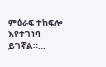ምዕራፍ ተከፍሎ እየተገነባ ይገኛል።…